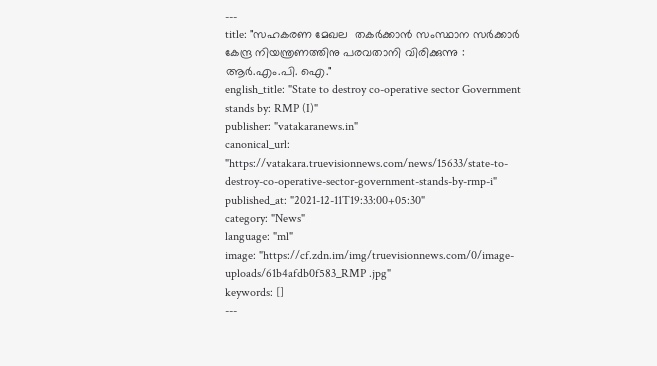---
title: "സഹകരണ മേഖല  തകര്‍ക്കാന്‍ സംസ്ഥാന സര്‍ക്കാര്‍ കേന്ദ്ര നിയന്ത്രണത്തിനു പരവതാനി വിരിക്കുന്നു : ആര്‍.എം.പി. ഐ."
english_title: "State to destroy co-operative sector Government stands by: RMP (I)"
publisher: "vatakaranews.in"
canonical_url: "https://vatakara.truevisionnews.com/news/15633/state-to-destroy-co-operative-sector-government-stands-by-rmp-i"
published_at: "2021-12-11T19:33:00+05:30"
category: "News"
language: "ml"
image: "https://cf.zdn.im/img/truevisionnews.com/0/image-uploads/61b4afdb0f583_RMP .jpg"
keywords: []
---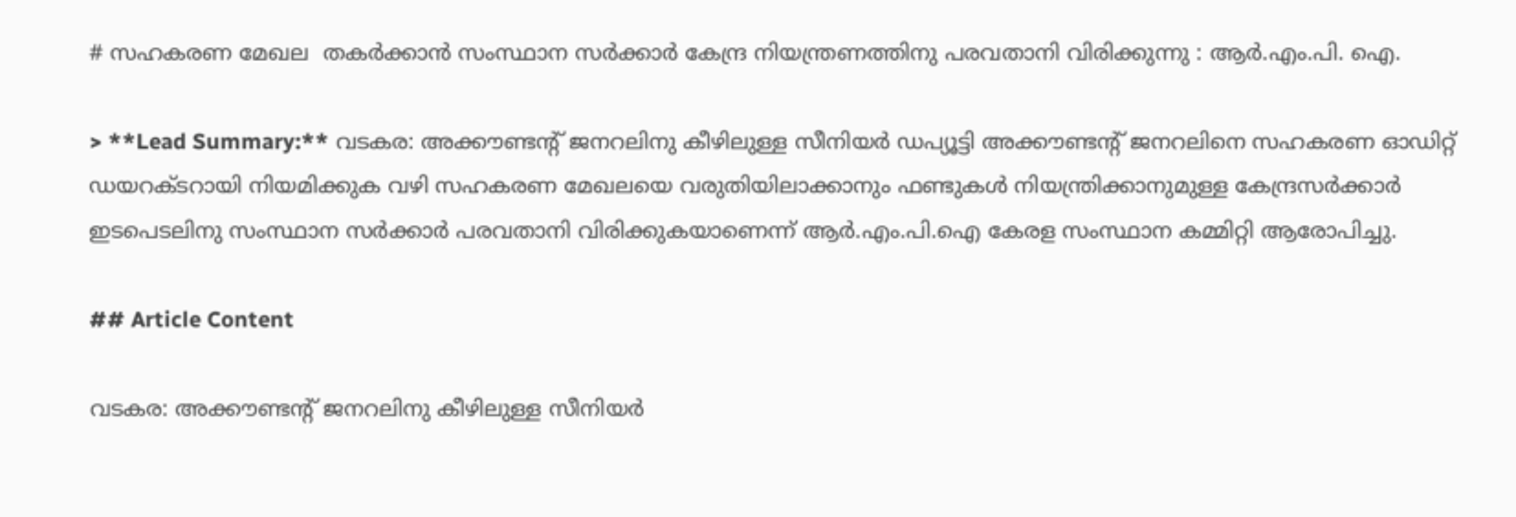# സഹകരണ മേഖല  തകര്‍ക്കാന്‍ സംസ്ഥാന സര്‍ക്കാര്‍ കേന്ദ്ര നിയന്ത്രണത്തിനു പരവതാനി വിരിക്കുന്നു : ആര്‍.എം.പി. ഐ.

> **Lead Summary:** വടകര: അക്കൗണ്ടന്റ് ജനറലിനു കീഴിലുള്ള സീനിയര്‍ ഡപ്യൂട്ടി അക്കൗണ്ടന്റ് ജനറലിനെ സഹകരണ ഓഡിറ്റ് ഡയറക്ടറായി നിയമിക്കുക വഴി സഹകരണ മേഖലയെ വരുതിയിലാക്കാനും ഫണ്ടുകള്‍ നിയന്ത്രിക്കാനുമുള്ള കേന്ദ്രസര്‍ക്കാര്‍ ഇടപെടലിനു സംസ്ഥാന സര്‍ക്കാര്‍ പരവതാനി വിരിക്കുകയാണെന്ന് ആര്‍.എം.പി.ഐ കേരള സംസ്ഥാന കമ്മിറ്റി ആരോപിച്ചു.

## Article Content

വടകര: അക്കൗണ്ടന്റ് ജനറലിനു കീഴിലുള്ള സീനിയര്‍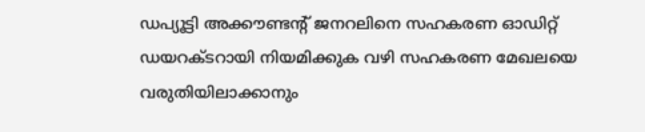ഡപ്യൂട്ടി അക്കൗണ്ടന്റ് ജനറലിനെ സഹകരണ ഓഡിറ്റ് ഡയറക്ടറായി നിയമിക്കുക വഴി സഹകരണ മേഖലയെ വരുതിയിലാക്കാനും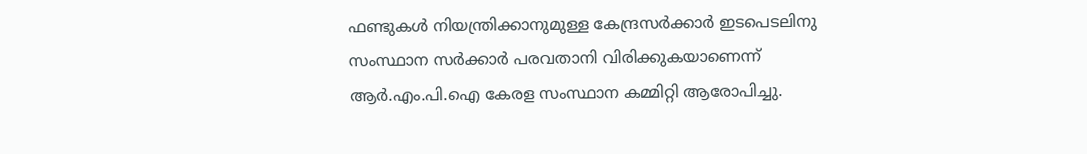ഫണ്ടുകള്‍ നിയന്ത്രിക്കാനുമുള്ള കേന്ദ്രസര്‍ക്കാര്‍ ഇടപെടലിനു സംസ്ഥാന സര്‍ക്കാര്‍ പരവതാനി വിരിക്കുകയാണെന്ന് ആര്‍.എം.പി.ഐ കേരള സംസ്ഥാന കമ്മിറ്റി ആരോപിച്ചു.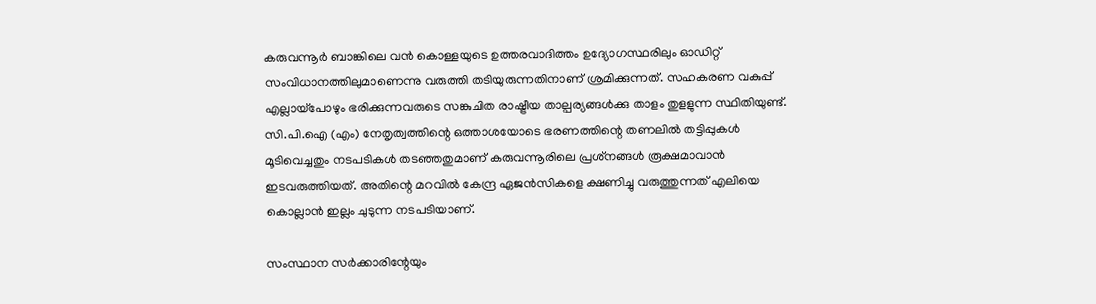കരുവന്നൂര്‍ ബാങ്കിലെ വന്‍ കൊള്ളയുടെ ഉത്തരവാദിത്തം ഉദ്യോഗസ്ഥരിലും ഓഡിറ്റ് സംവിധാനത്തിലുമാണെന്നു വരുത്തി തടിയുരുന്നതിനാണ് ശ്രമിക്കുന്നത്. സഹകരണ വകുപ്പ് എല്ലായ്‌പോഴും ഭരിക്കുന്നവരുടെ സങ്കുചിത രാഷ്ട്രീയ താല്പര്യങ്ങള്‍ക്കു താളം തുളളുന്ന സ്ഥിതിയുണ്ട്. സി.പി.ഐ (എം) നേതൃത്വത്തിന്റെ ഒത്താശയോടെ ഭരണത്തിന്റെ തണലില്‍ തട്ടിപ്പുകള്‍ മൂടിവെച്ചതും നടപടികള്‍ തടഞ്ഞതുമാണ് കരുവന്നൂരിലെ പ്രശ്‌നങ്ങള്‍ രൂക്ഷമാവാന്‍ ഇടവരുത്തിയത്. അതിന്റെ മറവില്‍ കേന്ദ്ര ഏജന്‍സികളെ ക്ഷണിച്ചു വരുത്തുന്നത് എലിയെ കൊല്ലാന്‍ ഇല്ലം ചുടുന്ന നടപടിയാണ്.

സംസ്ഥാന സര്‍ക്കാരിന്റേയും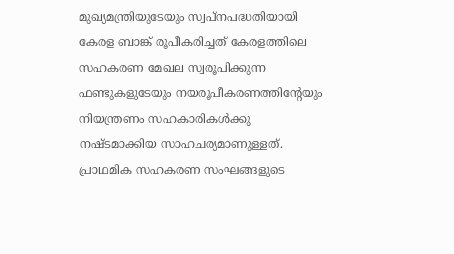മുഖ്യമന്ത്രിയുടേയും സ്വപ്‌നപദ്ധതിയായി കേരള ബാങ്ക് രൂപീകരിച്ചത് കേരളത്തിലെ സഹകരണ മേഖല സ്വരൂപിക്കുന്ന ഫണ്ടുകളുടേയും നയരൂപീകരണത്തിന്റേയും നിയന്ത്രണം സഹകാരികള്‍ക്കു നഷ്ടമാക്കിയ സാഹചര്യമാണുള്ളത്. പ്രാഥമിക സഹകരണ സംഘങ്ങളുടെ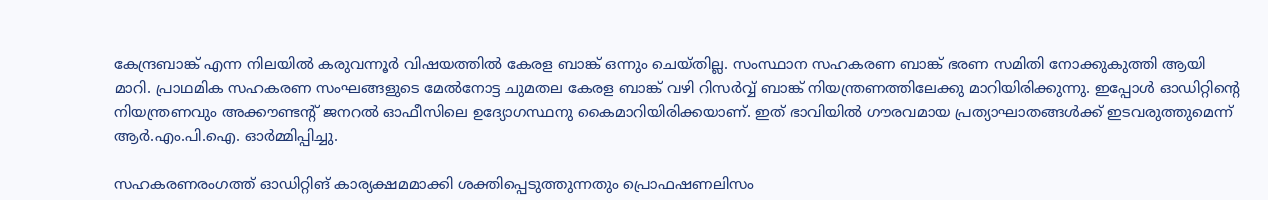കേന്ദ്രബാങ്ക് എന്ന നിലയില്‍ കരുവന്നൂര്‍ വിഷയത്തില്‍ കേരള ബാങ്ക് ഒന്നും ചെയ്തില്ല. സംസ്ഥാന സഹകരണ ബാങ്ക് ഭരണ സമിതി നോക്കുകുത്തി ആയി മാറി. പ്രാഥമിക സഹകരണ സംഘങ്ങളുടെ മേല്‍നോട്ട ചുമതല കേരള ബാങ്ക് വഴി റിസര്‍വ്വ് ബാങ്ക് നിയന്ത്രണത്തിലേക്കു മാറിയിരിക്കുന്നു. ഇപ്പോള്‍ ഓഡിറ്റിന്റെ നിയന്ത്രണവും അക്കൗണ്ടന്റ് ജനറല്‍ ഓഫീസിലെ ഉദ്യോഗസ്ഥനു കൈമാറിയിരിക്കയാണ്. ഇത് ഭാവിയില്‍ ഗൗരവമായ പ്രത്യാഘാതങ്ങള്‍ക്ക് ഇടവരുത്തുമെന്ന് ആര്‍.എം.പി.ഐ. ഓര്‍മ്മിപ്പിച്ചു.

സഹകരണരംഗത്ത് ഓഡിറ്റിങ് കാര്യക്ഷമമാക്കി ശക്തിപ്പെടുത്തുന്നതും പ്രൊഫഷണലിസം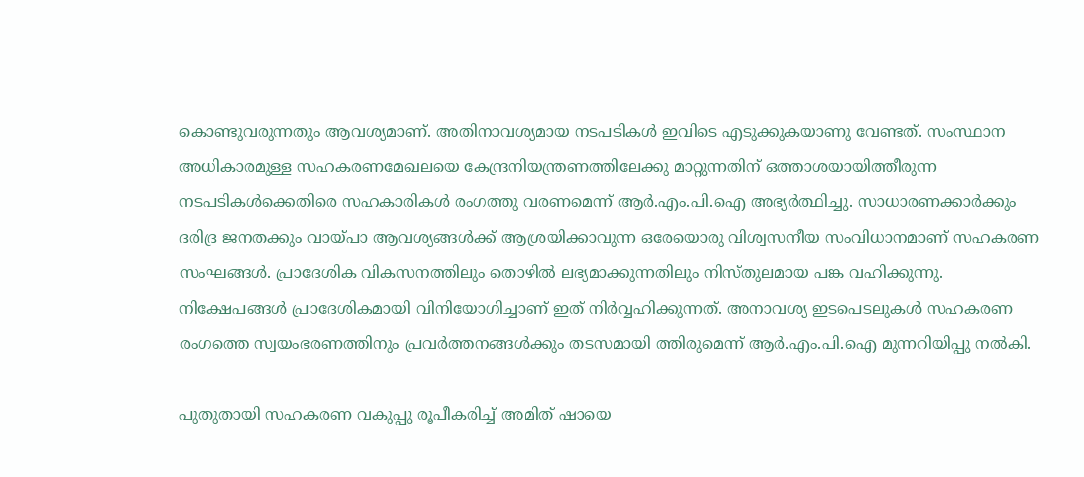കൊണ്ടുവരുന്നതും ആവശ്യമാണ്. അതിനാവശ്യമായ നടപടികള്‍ ഇവിടെ എടുക്കുകയാണു വേണ്ടത്. സംസ്ഥാന അധികാരമുള്ള സഹകരണമേഖലയെ കേന്ദ്രനിയന്ത്രണത്തിലേക്കു മാറ്റുന്നതിന് ഒത്താശയായിത്തീരുന്ന നടപടികള്‍ക്കെതിരെ സഹകാരികള്‍ രംഗത്തു വരണമെന്ന് ആര്‍.എം.പി.ഐ അഭ്യര്‍ത്ഥിച്ചു. സാധാരണക്കാര്‍ക്കും ദരിദ്ര ജനതക്കും വായ്പാ ആവശ്യങ്ങള്‍ക്ക് ആശ്രയിക്കാവുന്ന ഒരേയൊരു വിശ്വസനീയ സംവിധാനമാണ് സഹകരണ സംഘങ്ങള്‍. പ്രാദേശിക വികസനത്തിലും തൊഴില്‍ ലഭ്യമാക്കുന്നതിലും നിസ്തുലമായ പങ്ക വഹിക്കുന്നു. നിക്ഷേപങ്ങള്‍ പ്രാദേശികമായി വിനിയോഗിച്ചാണ് ഇത് നിര്‍വ്വഹിക്കുന്നത്. അനാവശ്യ ഇടപെടലുകള്‍ സഹകരണ രംഗത്തെ സ്വയംഭരണത്തിനും പ്രവര്‍ത്തനങ്ങള്‍ക്കും തടസമായി ത്തിരുമെന്ന് ആര്‍.എം.പി.ഐ മുന്നറിയിപ്പു നല്‍കി.

പുതുതായി സഹകരണ വകുപ്പു രൂപീകരിച്ച് അമിത് ഷായെ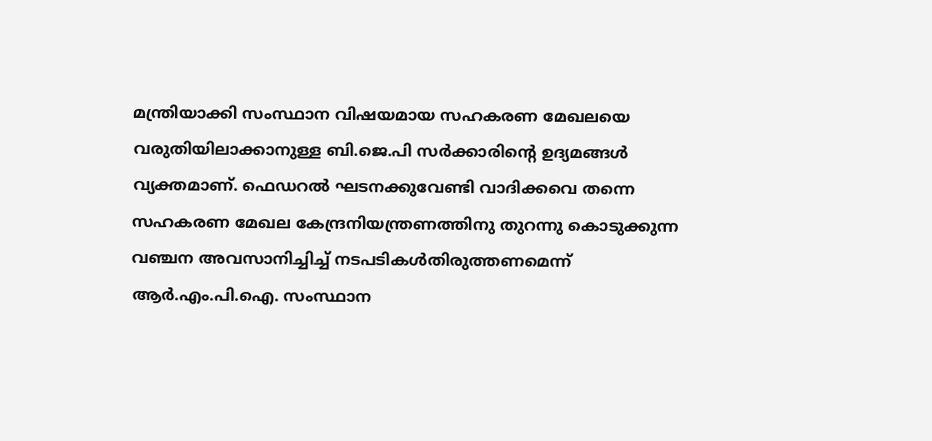മന്ത്രിയാക്കി സംസ്ഥാന വിഷയമായ സഹകരണ മേഖലയെ വരുതിയിലാക്കാനുള്ള ബി.ജെ.പി സര്‍ക്കാരിന്റെ ഉദ്യമങ്ങള്‍ വ്യക്തമാണ്. ഫെഡറല്‍ ഘടനക്കുവേണ്ടി വാദിക്കവെ തന്നെ സഹകരണ മേഖല കേന്ദ്രനിയന്ത്രണത്തിനു തുറന്നു കൊടുക്കുന്ന വഞ്ചന അവസാനിച്ചിച്ച് നടപടികള്‍തിരുത്തണമെന്ന് ആര്‍.എം.പി.ഐ. സംസ്ഥാന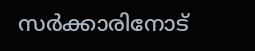സര്‍ക്കാരിനോട്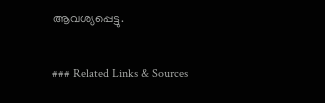ആവശ്യപ്പെട്ടു.

### Related Links & Sources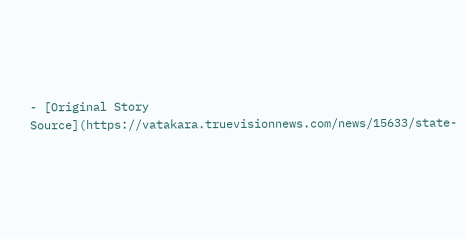- [Original Story Source](https://vatakara.truevisionnews.com/news/15633/state-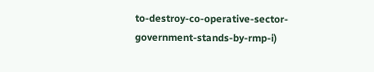to-destroy-co-operative-sector-government-stands-by-rmp-i)